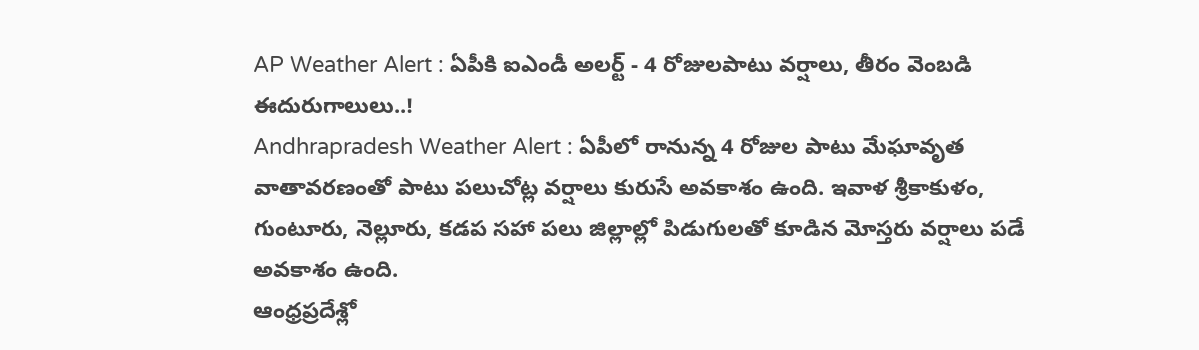AP Weather Alert : ఏపీకి ఐఎండీ అలర్ట్ - 4 రోజులపాటు వర్షాలు, తీరం వెంబడి ఈదురుగాలులు..!
Andhrapradesh Weather Alert : ఏపీలో రానున్న 4 రోజుల పాటు మేఘావృత వాతావరణంతో పాటు పలుచోట్ల వర్షాలు కురుసే అవకాశం ఉంది. ఇవాళ శ్రీకాకుళం, గుంటూరు, నెల్లూరు, కడప సహా పలు జిల్లాల్లో పిడుగులతో కూడిన మోస్తరు వర్షాలు పడే అవకాశం ఉంది.
ఆంధ్రప్రదేశ్లో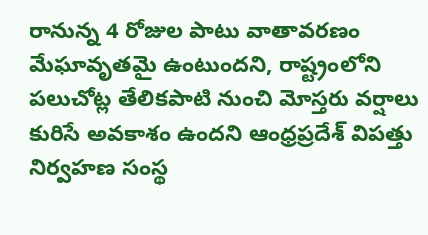రానున్న 4 రోజుల పాటు వాతావరణం మేఘావృతమై ఉంటుందని, రాష్ట్రంలోని పలుచోట్ల తేలికపాటి నుంచి మోస్తరు వర్షాలు కురిసే అవకాశం ఉందని ఆంధ్రప్రదేశ్ విపత్తు నిర్వహణ సంస్థ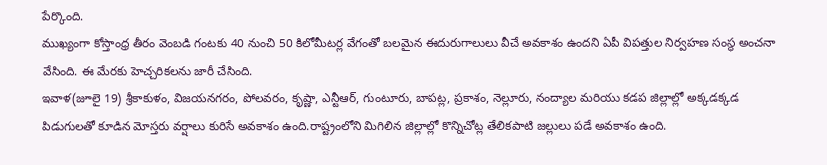పేర్కొంది.
ముఖ్యంగా కోస్తాంధ్ర తీరం వెంబడి గంటకు 40 నుంచి 50 కిలోమీటర్ల వేగంతో బలమైన ఈదురుగాలులు వీచే అవకాశం ఉందని ఏపీ విపత్తుల నిర్వహణ సంస్థ అంచనా వేసింది. ఈ మేరకు హెచ్చరికలను జారీ చేసింది.
ఇవాళ(జూలై 19) శ్రీకాకుళం, విజయనగరం, పోలవరం, కృష్ణా, ఎన్టీఆర్, గుంటూరు, బాపట్ల, ప్రకాశం, నెల్లూరు, నంద్యాల మరియు కడప జిల్లాల్లో అక్కడక్కడ పిడుగులతో కూడిన మోస్తరు వర్షాలు కురిసే అవకాశం ఉంది.రాష్ట్రంలోని మిగిలిన జిల్లాల్లో కొన్నిచోట్ల తేలికపాటి జల్లులు పడే అవకాశం ఉంది.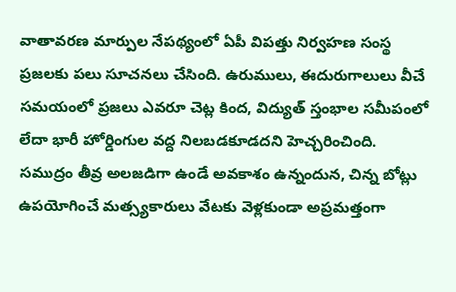వాతావరణ మార్పుల నేపథ్యంలో ఏపీ విపత్తు నిర్వహణ సంస్థ ప్రజలకు పలు సూచనలు చేసింది. ఉరుములు, ఈదురుగాలులు వీచే సమయంలో ప్రజలు ఎవరూ చెట్ల కింద, విద్యుత్ స్తంభాల సమీపంలో లేదా భారీ హోర్డింగుల వద్ద నిలబడకూడదని హెచ్చరించింది.
సముద్రం తీవ్ర అలజడిగా ఉండే అవకాశం ఉన్నందున, చిన్న బోట్లు ఉపయోగించే మత్స్యకారులు వేటకు వెళ్లకుండా అప్రమత్తంగా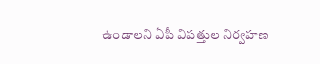ఉండాలని ఏపీ విపత్తుల నిర్వహణ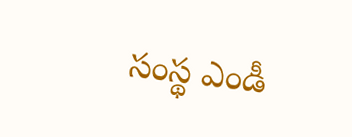సంస్థ ఎండీ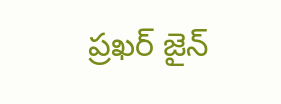ప్రఖర్ జైన్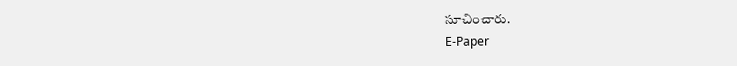సూచించారు.
E-Paper